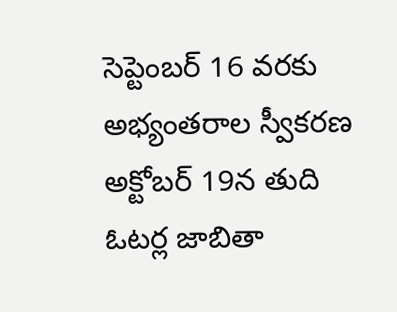సెప్టెంబర్ 16 వరకు అభ్యంతరాల స్వీకరణ
అక్టోబర్ 19న తుది ఓటర్ల జాబితా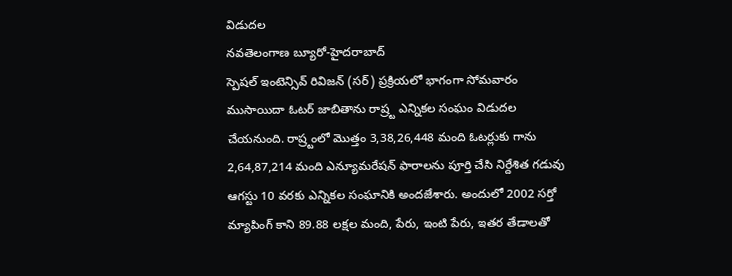విడుదల
నవతెలంగాణ బ్యూరో-హైదరాబాద్
స్పెషల్ ఇంటెన్సివ్ రివిజన్ (సర్) ప్రక్రియలో భాగంగా సోమవారం ముసాయిదా ఓటర్ జాబితాను రాష్ర్ట ఎన్నికల సంఘం విడుదల చేయనుంది. రాష్ర్టంలో మొత్తం 3,38,26,448 మంది ఓటర్లుకు గాను 2,64,87,214 మంది ఎన్యూమరేషన్ ఫారాలను పూర్తి చేసి నిర్దేశిత గడువు ఆగస్టు 10 వరకు ఎన్నికల సంఘానికి అందజేశారు. అందులో 2002 సర్తో మ్యాపింగ్ కాని 89.88 లక్షల మంది, పేరు, ఇంటి పేరు, ఇతర తేడాలతో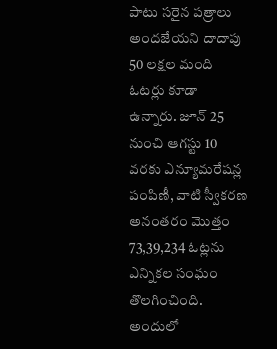పాటు సరైన పత్రాలు అందజేయని దాదాపు 50 లక్షల మంది ఓటర్లు కూడా ఉన్నారు. జూన్ 25 నుంచి ఆగస్టు 10 వరకు ఎన్యూమరేషన్ల పంపిణీ, వాటి స్వీకరణ అనంతరం మొత్తం 73,39,234 ఓట్లను ఎన్నికల సంఘం తొలగించింది. అందులో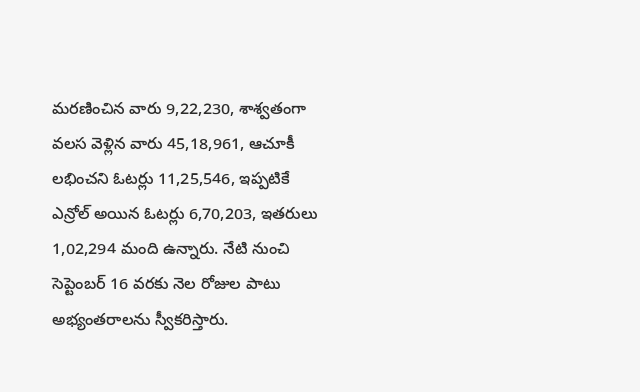మరణించిన వారు 9,22,230, శాశ్వతంగా వలస వెళ్లిన వారు 45,18,961, ఆచూకీ లభించని ఓటర్లు 11,25,546, ఇప్పటికే ఎన్రోల్ అయిన ఓటర్లు 6,70,203, ఇతరులు 1,02,294 మంది ఉన్నారు. నేటి నుంచి సెప్టెంబర్ 16 వరకు నెల రోజుల పాటు అభ్యంతరాలను స్వీకరిస్తారు.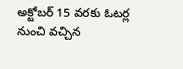అక్టోబర్ 15 వరకు ఓటర్ల నుంచి వచ్చిన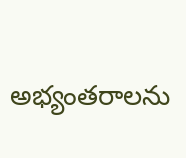అభ్యంతరాలను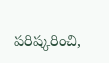పరిష్కరించి,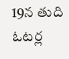19న తుది ఓటర్ల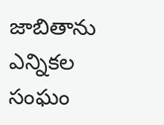జాబితాను ఎన్నికల సంఘం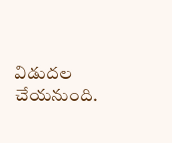విడుదల చేయనుంది.